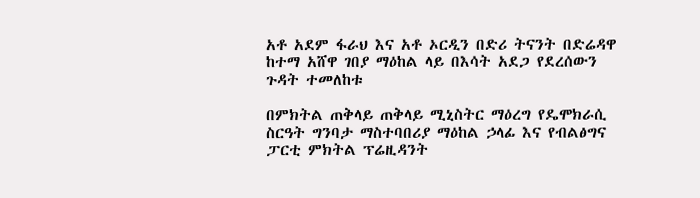አቶ አደም ፋራህ እና አቶ ኦርዲን በድሪ ትናንት በድሬዳዋ ከተማ አሸዋ ገበያ ማዕከል ላይ በእሳት አደጋ የደረሰውን ጉዳት ተመለከቱ

በምክትል ጠቅላይ ጠቅላይ ሚኒስትር ማዕረግ የዴሞክራሲ ስርዓት ግንባታ ማስተባበሪያ ማዕከል ኃላፊ እና የብልፅግና ፓርቲ ምክትል ፕሬዚዳንት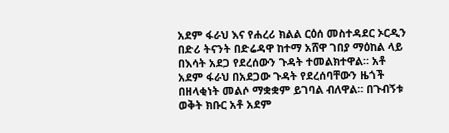አደም ፋራህ እና የሐረሪ ክልል ርዕሰ መስተዳደር ኦርዲን በድሪ ትናንት በድሬዳዋ ከተማ አሸዋ ገበያ ማዕከል ላይ በእሳት አደጋ የደረሰውን ጉዳት ተመልክተዋል። አቶ አደም ፋራህ በአደጋው ጉዳት የደረሰባቸውን ዜጎች በዘላቂነት መልሶ ማቋቋም ይገባል ብለዋል። በጉብኝቱ ወቅት ክቡር አቶ አደም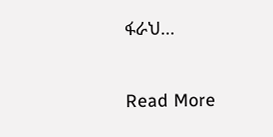ፋራህ…

Read More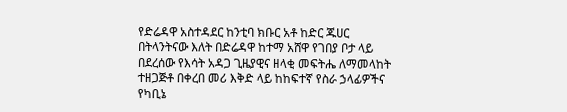የድሬዳዋ አስተዳደር ከንቲባ ክቡር አቶ ከድር ጁሀር በትላንትናው እለት በድሬዳዋ ከተማ አሸዋ የገበያ ቦታ ላይ በደረሰው የእሳት አዳጋ ጊዜያዊና ዘላቂ መፍትሔ ለማመላከት ተዘጋጅቶ በቀረበ መሪ እቅድ ላይ ከከፍተኛ የስራ ኃላፊዎችና የካቢኔ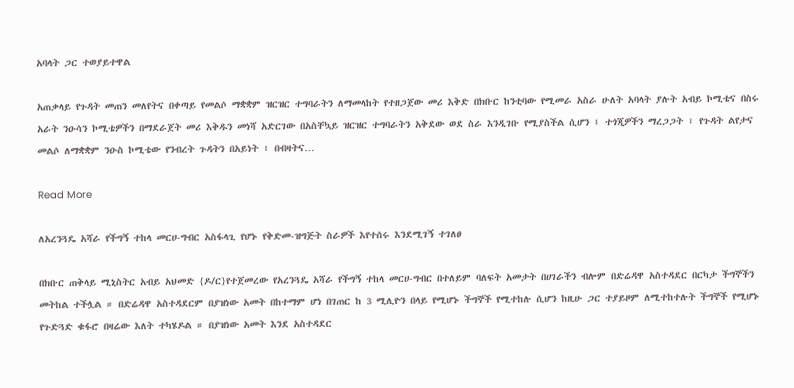አባላት ጋር ተወያይተዋል

አጠቃላይ የጉዳት መጠን መለየትና በቀጣይ የመልሶ ማቋቋም ዝርዝር ተግባራትን ለማመላከት የተዘጋጀው መሪ እቅድ በክቡር ከንቲባው የሚመራ አስራ ሁለት አባላት ያሉት አብይ ኮሚቴና በስሩ አራት ንዑሳን ኮሚቴዎችን በማደራጀት መሪ እቅዱን መነሻ አድርገው በአስቸኳይ ዝርዝር ተግባራትን አቅደው ወደ ስራ እንዲገቡ የሚያስችል ሲሆን ፤ ተጎጂዎችን ማረጋጋት ፣ የጉዳት ልየታና መልሶ ለማቋቋም ንዑስ ኮሚቴው የንብረት ጉዳትን በአይነት ፣ በብዛትና…

Read More

ለአረንጓዴ አሻራ የችግኝ ተከላ መርሀ-ግብር አስፋላጊ የሆኑ የቅድመ-ዝግጅት ስራዎች እየተሰሩ እንደሚገኝ ተገለፀ

በክቡር ጠቅላይ ሚኒስትር አብይ አህመድ {ዶ/ር}የተጀመረው የአረንጓዴ አሻራ የችግኝ ተከላ መርሀ-ግብር በተለይም ባለፍት አመታት በሀገራችን ብሎም በድሬዳዋ አስተዳደር በርካታ ችግኞችን መትከል ተችሏል ። በድሬዳዋ አስተዳደርም በያዝነው አመት በከተማም ሆነ በገጠር ከ 3 ሚሊዮን በላይ የሚሆኑ ችግኞች የሚተከሉ ሲሆን ከዚሁ ጋር ተያይዞም ለሚተከተሉት ችግኞች የሚሆኑ የጉድጓድ ቁፋሮ በዛሬው እለት ተካሄዶል ። በያዝነው አመት እንደ አስተዳደር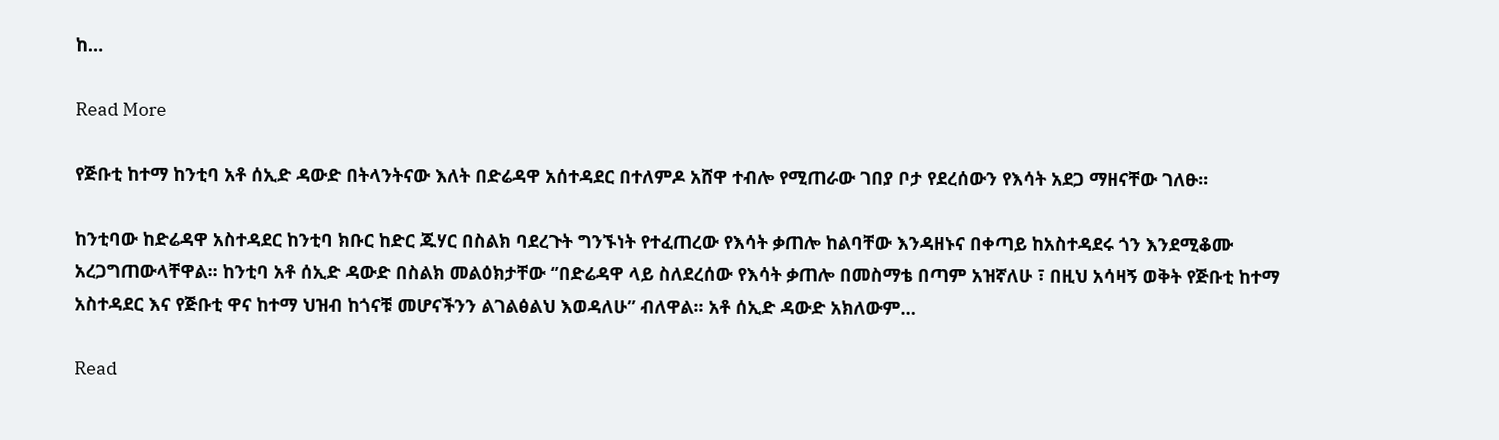ከ…

Read More

የጅቡቲ ከተማ ከንቲባ አቶ ሰኢድ ዳውድ በትላንትናው እለት በድሬዳዋ አሰተዳደር በተለምዶ አሸዋ ተብሎ የሚጠራው ገበያ ቦታ የደረሰውን የእሳት አደጋ ማዘናቸው ገለፁ፡፡

ከንቲባው ከድሬዳዋ አስተዳደር ከንቲባ ክቡር ከድር ጁሃር በስልክ ባደረጉት ግንኙነት የተፈጠረው የእሳት ቃጠሎ ከልባቸው እንዳዘኑና በቀጣይ ከአስተዳደሩ ጎን እንደሚቆሙ አረጋግጠውላቸዋል፡፡ ከንቲባ አቶ ሰኢድ ዳውድ በስልክ መልዕክታቸው ‘’በድሬዳዋ ላይ ስለደረሰው የእሳት ቃጠሎ በመስማቴ በጣም አዝኛለሁ ፣ በዚህ አሳዛኝ ወቅት የጅቡቲ ከተማ አስተዳደር እና የጅቡቲ ዋና ከተማ ህዝብ ከጎናቹ መሆናችንን ልገልፅልህ እወዳለሁ” ብለዋል፡፡ አቶ ሰኢድ ዳውድ አክለውም…

Read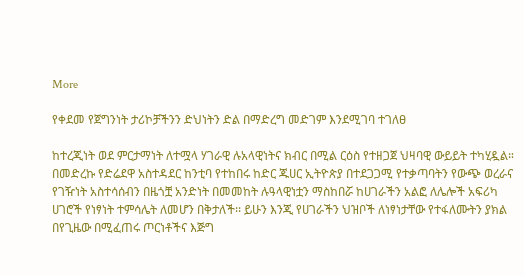More

የቀደመ የጀግንነት ታሪኮቻችንን ድህነትን ድል በማድረግ መድገም እንደሚገባ ተገለፀ

ከተረጂነት ወደ ምርታማነት ለተሟላ ሃገራዊ ሉአላዊነትና ክብር በሚል ርዕስ የተዘጋጀ ህዛባዊ ውይይት ተካሂዷል። በመድረኩ የድሬደዋ አስተዳደር ከንቲባ የተከበሩ ከድር ጁሀር ኢትዮጵያ በተደጋጋሚ የተቃጣባትን የውጭ ወረራና የገዥነት አስተሳሰብን በዜጎቿ አንድነት በመመከት ሉዓላዊነቷን ማስከበሯ ከሀገራችን አልፎ ለሌሎች አፍሪካ ሀገሮች የነፃነት ተምሳሌት ለመሆን በቅታለች፡፡ ይሁን እንጂ የሀገራችን ህዝቦች ለነፃነታቸው የተፋለሙትን ያክል በየጊዜው በሚፈጠሩ ጦርነቶችና እጅግ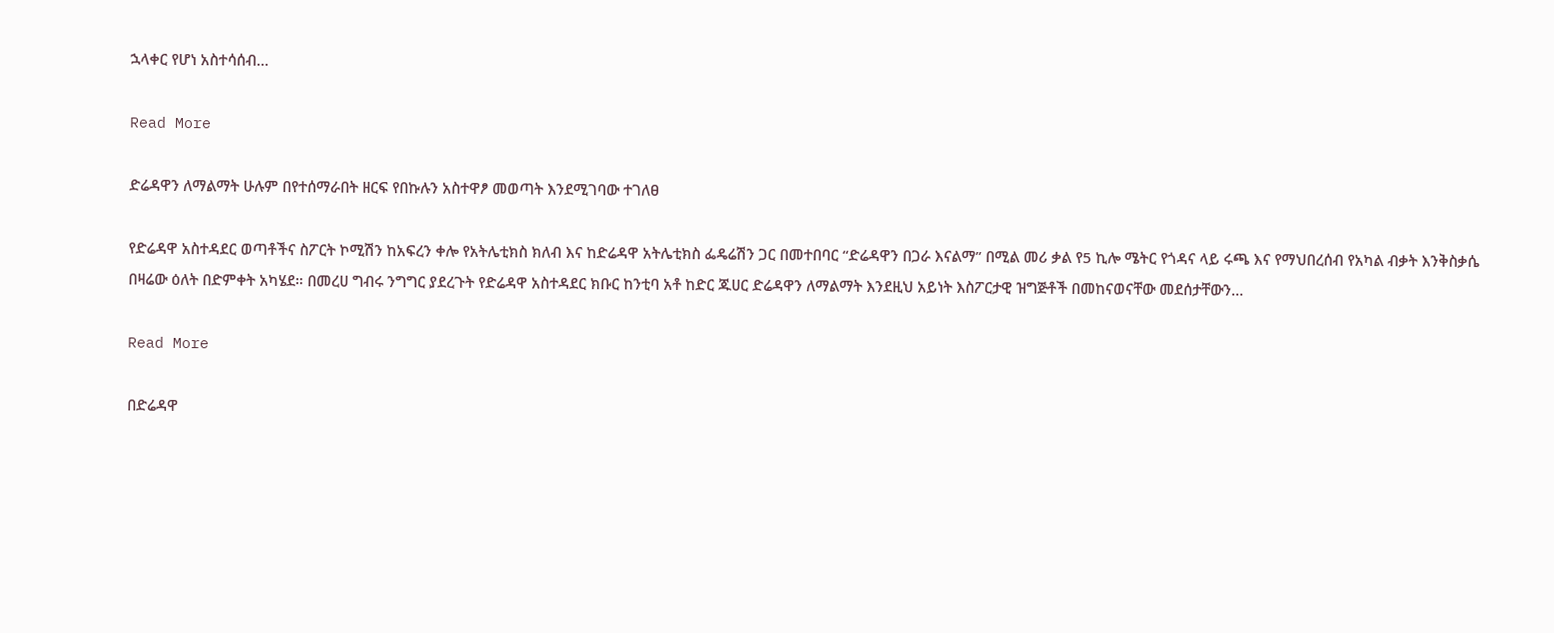ኋላቀር የሆነ አስተሳሰብ…

Read More

ድሬዳዋን ለማልማት ሁሉም በየተሰማራበት ዘርፍ የበኩሉን አስተዋፆ መወጣት እንደሚገባው ተገለፀ

የድሬዳዋ አስተዳደር ወጣቶችና ስፖርት ኮሚሽን ከአፍረን ቀሎ የአትሌቲክስ ክለብ እና ከድሬዳዋ አትሌቲክስ ፌዴሬሽን ጋር በመተበባር “ድሬዳዋን በጋራ እናልማ” በሚል መሪ ቃል የ5 ኪሎ ሜትር የጎዳና ላይ ሩጫ እና የማህበረሰብ የአካል ብቃት እንቅስቃሴ በዛሬው ዕለት በድምቀት አካሄደ። በመረሀ ግብሩ ንግግር ያደረጉት የድሬዳዋ አስተዳደር ክቡር ከንቲባ አቶ ከድር ጁሀር ድሬዳዋን ለማልማት እንደዚህ አይነት እስፖርታዊ ዝግጅቶች በመከናወናቸው መደሰታቸውን…

Read More

በድሬዳዋ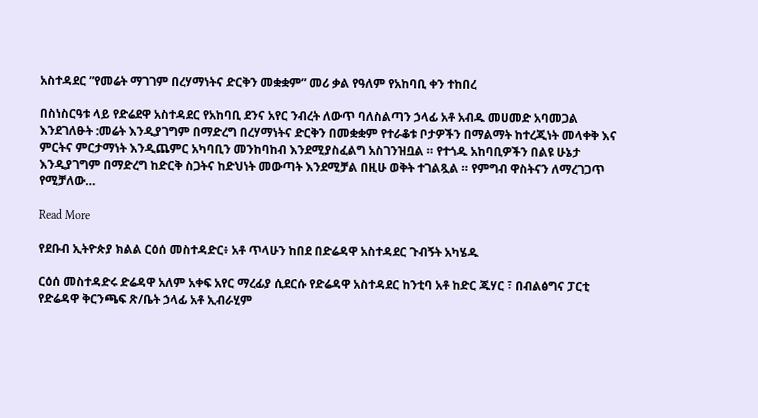አስተዳደር ”የመሬት ማገገም በረሃማነትና ድርቅን መቋቋም” መሪ ቃል የዓለም የአከባቢ ቀን ተከበረ

በስነስርዓቱ ላይ የድሬደዋ አስተዳደር የአከባቢ ደንና አየር ንብረት ለውጥ ባለስልጣን ኃላፊ አቶ አብዱ መሀመድ አባመጋል እንደገለፁት :መሬት እንዲያገግም በማድረግ በረሃማነትና ድርቅን በመቋቋም የተራቆቱ ቦታዎችን በማልማት ከተረጂነት መላቀቅ እና ምርትና ምርታማነት እንዲጨምር አካባቢን መንከባከብ እንደሚያስፈልግ አስገንዝቧል ። የተጎዱ አከባቢዎችን በልዩ ሁኔታ እንዲያገግም በማድረግ ከድርቅ ስጋትና ከድህነት መውጣት እንደሚቻል በዚሁ ወቅት ተገልጿል ። የምግብ ዋስትናን ለማረገጋጥ የሚቻለው…

Read More

የደቡብ ኢትዮጵያ ክልል ርዕሰ መስተዳድር፥ አቶ ጥላሁን ከበደ በድሬዳዋ አስተዳደር ጉብኝት አካሄዱ

ርዕሰ መስተዳድሩ ድሬዳዋ አለም አቀፍ አየር ማረፊያ ሲደርሱ የድሬዳዋ አስተዳደር ከንቲባ አቶ ከድር ጁሃር ፣ በብልፅግና ፓርቲ የድሬዳዋ ቅርንጫፍ ጽ/ቤት ኃላፊ አቶ ኢብራሂም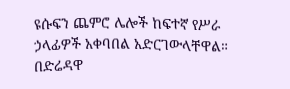ዩሱፍን ጨምሮ ሌሎች ከፍተኛ የሥራ ኃላፊዎች አቀባበል አድርገውላቸዋል። በድሬዳዋ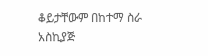ቆይታቸውም በከተማ ስራ አስኪያጅ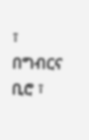፣ በግብርና ቢሮ ፣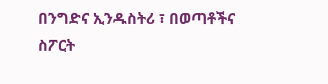በንግድና ኢንዱስትሪ ፣ በወጣቶችና ስፖርት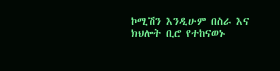ኮሚሽን እንዲሁም በስራ እና ክህሎት ቢሮ የተከናወኑ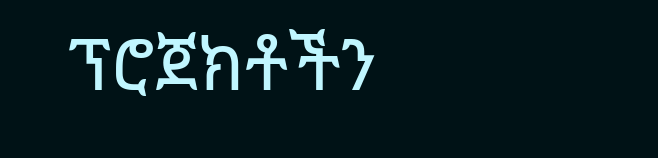ፕሮጀክቶችን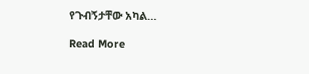የጉብኝታቸው አካል…

Read More